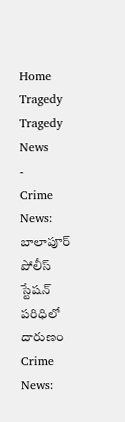Home
Tragedy
Tragedy News
-
Crime News: బాలాపూర్ పోలీస్ స్టేషన్ పరిధిలో దారుణం
Crime News: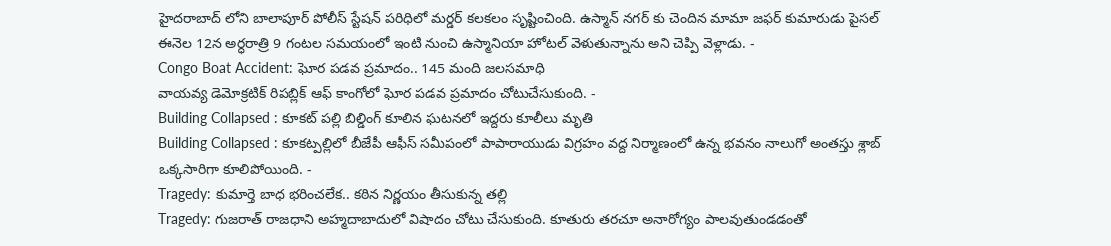హైదరాబాద్ లోని బాలాపూర్ పోలీస్ స్టేషన్ పరిధిలో మర్డర్ కలకలం సృష్టించింది. ఉస్మాన్ నగర్ కు చెందిన మామా జఫర్ కుమారుడు పైసల్ ఈనెల 12న అర్ధరాత్రి 9 గంటల సమయంలో ఇంటి నుంచి ఉస్మానియా హోటల్ వెళుతున్నాను అని చెప్పి వెళ్లాడు. -
Congo Boat Accident: ఘోర పడవ ప్రమాదం.. 145 మంది జలసమాధి
వాయవ్య డెమోక్రటిక్ రిపబ్లిక్ ఆఫ్ కాంగోలో ఘోర పడవ ప్రమాదం చోటుచేసుకుంది. -
Building Collapsed : కూకట్ పల్లి బిల్డింగ్ కూలిన ఘటనలో ఇద్దరు కూలీలు మృతి
Building Collapsed : కూకట్పల్లిలో బీజేపీ ఆఫీస్ సమీపంలో పాపారాయుడు విగ్రహం వద్ద నిర్మాణంలో ఉన్న భవనం నాలుగో అంతస్తు శ్లాబ్ ఒక్కసారిగా కూలిపోయింది. -
Tragedy: కుమార్తె బాధ భరించలేక.. కఠిన నిర్ణయం తీసుకున్న తల్లి
Tragedy: గుజరాత్ రాజధాని అహ్మదాబాదులో విషాదం చోటు చేసుకుంది. కూతురు తరచూ అనారోగ్యం పాలవుతుండడంతో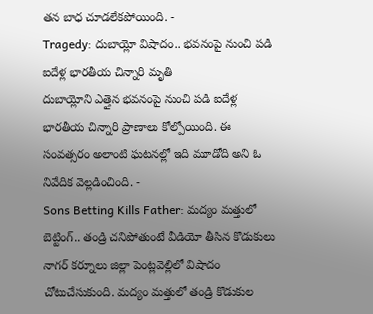తన బాధ చూడలేకపోయింది. -
Tragedy: దుబాయ్లో విషాదం.. భవనంపై నుంచి పడి ఐదేళ్ల భారతీయ చిన్నారి మృతి
దుబాయ్లోని ఎత్తైన భవనంపై నుంచి పడి ఐదేళ్ల భారతీయ చిన్నారి ప్రాణాలు కోల్పోయింది. ఈ సంవత్సరం అలాంటి ఘటనల్లో ఇది మూడోది అని ఓ నివేదిక వెల్లడించింది. -
Sons Betting Kills Father: మద్యం మత్తులో బెట్టింగ్.. తండ్రి చనిపోతుంటే వీడియో తీసిన కొడుకులు
నాగర్ కర్నూలు జిల్లా పెంట్లవెల్లిలో విషాదం చోటుచేసుకుంది. మద్యం మత్తులో తండ్రి కొడుకుల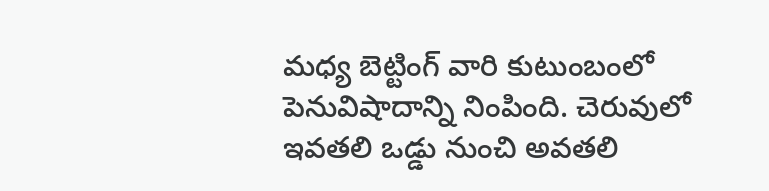మధ్య బెట్టింగ్ వారి కుటుంబంలో పెనువిషాదాన్ని నింపింది. చెరువులో ఇవతలి ఒడ్డు నుంచి అవతలి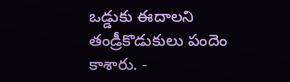ఒడ్డుకు ఈదాలని తండ్రీకొడుకులు పందెం కాశారు. -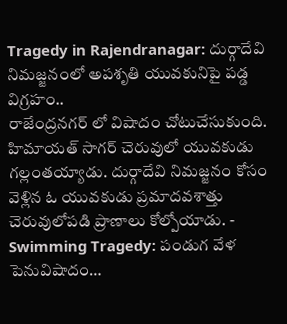Tragedy in Rajendranagar: దుర్గాదేవి నిమజ్జనంలో అపశృతి యువకునిపై పడ్డ విగ్రహం..
రాజేంద్రనగర్ లో విషాదం చోటుచేసుకుంది. హిమాయత్ సాగర్ చెరువులో యువకుడు గల్లంతయ్యాడు. దుర్గాదేవి నిమజ్జనం కోసం వెళ్లిన ఓ యువకుడు ప్రమాదవశాత్తు చెరువులోపడి ప్రాణాలు కోల్పోయాడు. -
Swimming Tragedy: పండుగ వేళ పెనువిషాదం…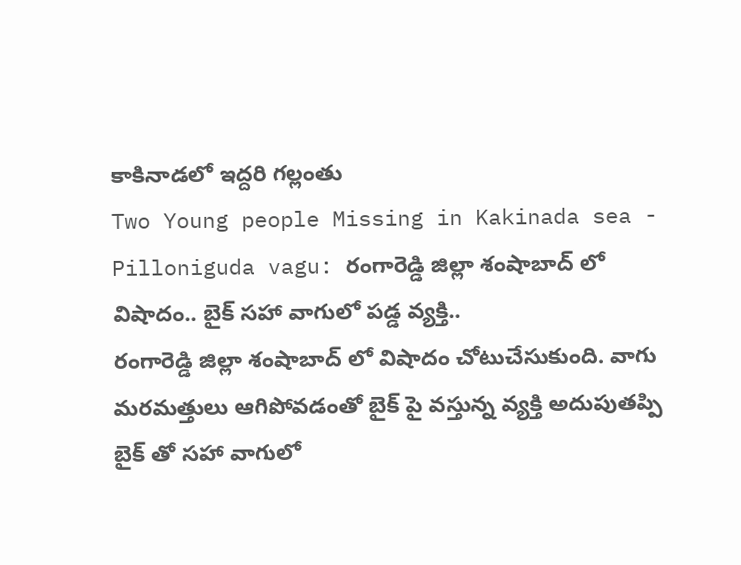కాకినాడలో ఇద్దరి గల్లంతు
Two Young people Missing in Kakinada sea -
Pilloniguda vagu: రంగారెడ్డి జిల్లా శంషాబాద్ లో విషాదం.. బైక్ సహా వాగులో పడ్డ వ్యక్తి..
రంగారెడ్డి జిల్లా శంషాబాద్ లో విషాదం చోటుచేసుకుంది. వాగు మరమత్తులు ఆగిపోవడంతో బైక్ పై వస్తున్న వ్యక్తి అదుపుతప్పి బైక్ తో సహా వాగులో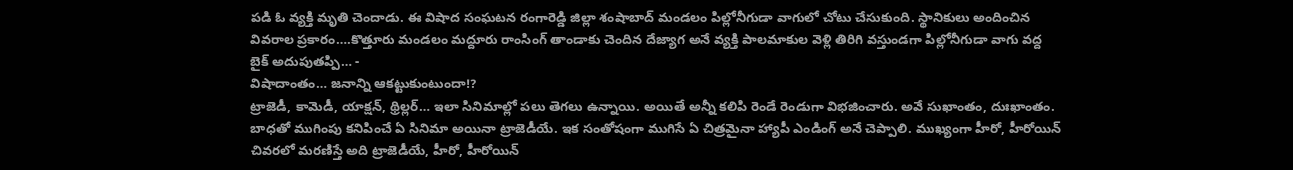పడి ఓ వ్యక్తి మృతి చెందాడు. ఈ విషాద సంఘటన రంగారెడ్డి జిల్లా శంషాబాద్ మండలం పిల్లోనీగుడా వాగులో చోటు చేసుకుంది. స్థానికులు అందించిన వివరాల ప్రకారం….కొత్తూరు మండలం మద్దూరు రాంసింగ్ తాండాకు చెందిన దేజ్యాగ అనే వ్యక్తి పాలమాకుల వెళ్లి తిరిగి వస్తుండగా పిల్లోనీగుడా వాగు వద్ద బైక్ అదుపుతప్పి… -
విషాదాంతం… జనాన్ని ఆకట్టుకుంటుందా!?
ట్రాజెడీ, కామెడీ, యాక్షన్, థ్రిల్లర్… ఇలా సినిమాల్లో పలు తెగలు ఉన్నాయి. అయితే అన్నీ కలిపి రెండే రెండుగా విభజించారు. అవే సుఖాంతం, దుఃఖాంతం. బాధతో ముగింపు కనిపించే ఏ సినిమా అయినా ట్రాజెడీయే. ఇక సంతోషంగా ముగిసే ఏ చిత్రమైనా హ్యాపీ ఎండింగ్ అనే చెప్పాలి. ముఖ్యంగా హీరో, హీరోయిన్ చివరలో మరణిస్తే అది ట్రాజెడీయే, హీరో, హీరోయిన్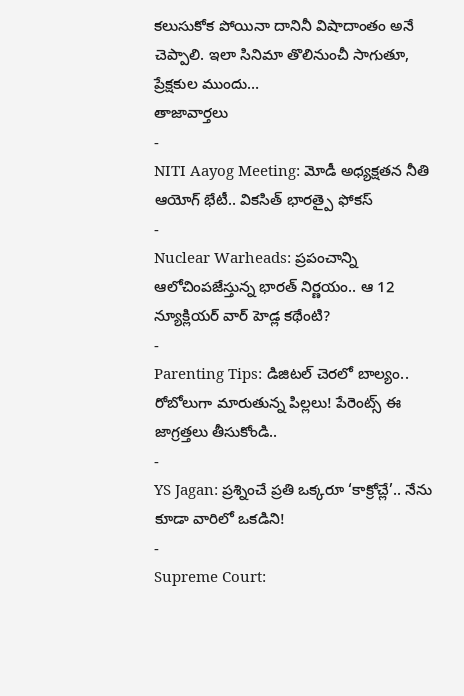కలుసుకోక పోయినా దానినీ విషాదాంతం అనే చెప్పాలి. ఇలా సినిమా తొలినుంచీ సాగుతూ, ప్రేక్షకుల ముందు…
తాజావార్తలు
-
NITI Aayog Meeting: మోడీ అధ్యక్షతన నీతి ఆయోగ్ భేటీ.. వికసిత్ భారత్పై ఫోకస్
-
Nuclear Warheads: ప్రపంచాన్ని ఆలోచింపజేస్తున్న భారత్ నిర్ణయం.. ఆ 12 న్యూక్లియర్ వార్ హెడ్ల కథేంటి?
-
Parenting Tips: డిజిటల్ చెరలో బాల్యం.. రోబోలుగా మారుతున్న పిల్లలు! పేరెంట్స్ ఈ జాగ్రత్తలు తీసుకోండి..
-
YS Jagan: ప్రశ్నించే ప్రతి ఒక్కరూ ‘కాక్రోచ్లే’.. నేను కూడా వారిలో ఒకడిని!
-
Supreme Court: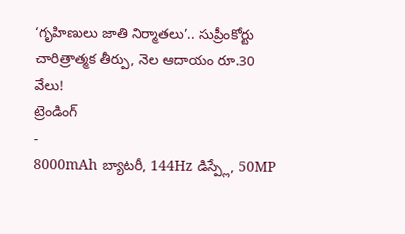‘గృహిణులు జాతి నిర్మాతలు’.. సుప్రీంకోర్టు చారిత్రాత్మక తీర్పు, నెల ఆదాయం రూ.30 వేలు!
ట్రెండింగ్
-
8000mAh బ్యాటరీ, 144Hz డిస్ప్లే, 50MP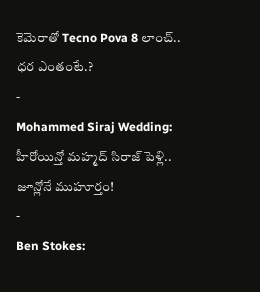కెమెరాతో Tecno Pova 8 లాంచ్.. ధర ఎంతంటే.?
-
Mohammed Siraj Wedding: హీరోయిన్తో మహ్మద్ సిరాజ్ పెళ్లి.. జూన్లోనే ముహూర్తం!
-
Ben Stokes: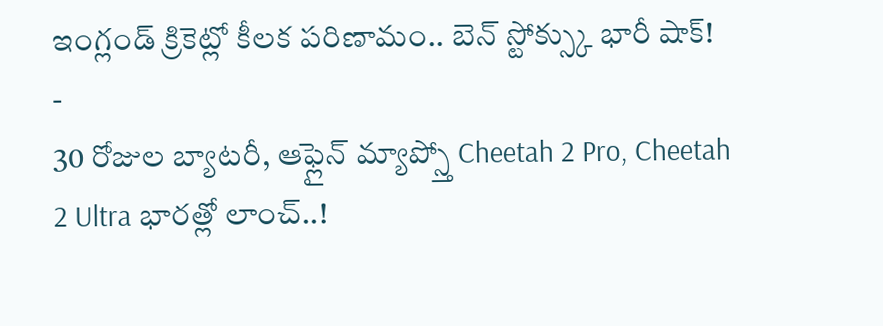ఇంగ్లండ్ క్రికెట్లో కీలక పరిణామం.. బెన్ స్టోక్స్కు భారీ షాక్!
-
30 రోజుల బ్యాటరీ, ఆఫ్లైన్ మ్యాప్స్తో Cheetah 2 Pro, Cheetah 2 Ultra భారత్లో లాంచ్..!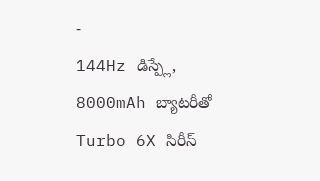-
144Hz డిస్ప్లే, 8000mAh బ్యాటరీతో Turbo 6X సిరీస్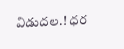విడుదల.! ధర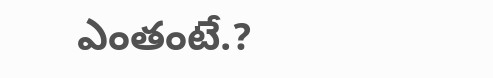ఎంతంటే.?